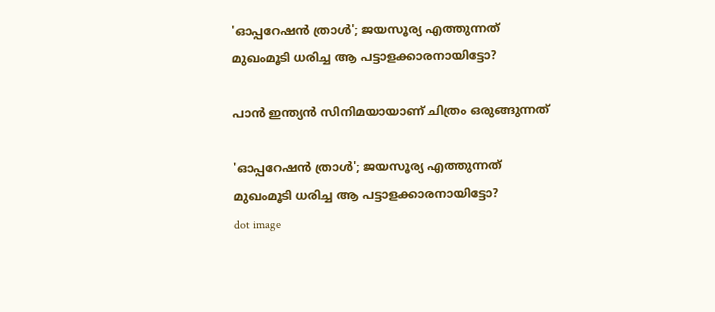'ഓപ്പറേഷന്‍ ത്രാള്‍'; ജയസൂര്യ എത്തുന്നത് മുഖംമൂടി ധരിച്ച ആ പട്ടാളക്കാരനായിട്ടോ?

പാന്‍ ഇന്ത്യന്‍ സിനിമയായാണ് ചിത്രം ഒരുങ്ങുന്നത്

'ഓപ്പറേഷന്‍ ത്രാള്‍'; ജയസൂര്യ എത്തുന്നത് മുഖംമൂടി ധരിച്ച ആ പട്ടാളക്കാരനായിട്ടോ?
dot image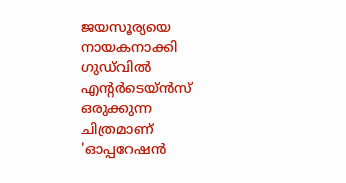ജയസൂര്യയെ നായകനാക്കി ഗുഡ്‌വില്‍ എന്റര്‍ടെയ്ന്‍സ് ഒരുക്കുന്ന ചിത്രമാണ് 'ഓപ്പറേഷന്‍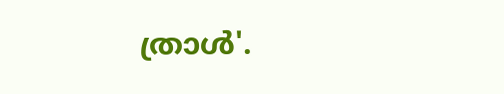ത്രാള്‍'.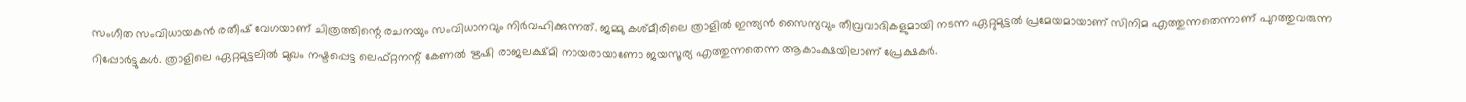സംഗീത സംവിധായകന്‍ രതീഷ് വേഗയാണ് ചിത്രത്തിന്റെ രചനയും സംവിധാനവും നിര്‍വഹിക്കുന്നത്. ജമ്മു കശ്മീരിലെ ത്രാളില്‍ ഇന്ത്യന്‍ സൈന്യവും തീവ്രവാദികളുമായി നടന്ന ഏറ്റുമുട്ടല്‍ പ്രമേയമായാണ് സിനിമ എത്തുന്നതെന്നാണ് പുറത്തുവരുന്ന റിപ്പോര്‍ട്ടുകള്‍. ത്രാളിലെ ഏറ്റമുട്ടലില്‍ മുഖം നഷ്ടപ്പെട്ട ലെഫ്റ്റനന്റ് കേണല്‍ ഋഷി രാജലക്ഷ്മി നായരായാണോ ജയസൂര്യ എത്തുന്നതെന്ന ആകാംക്ഷയിലാണ് പ്രേക്ഷകര്‍.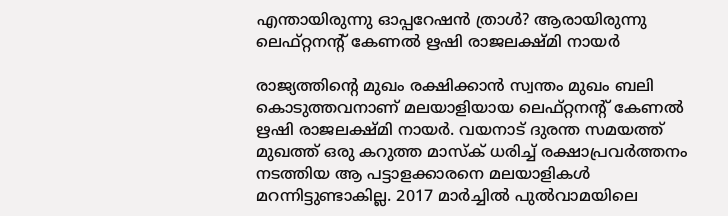എന്തായിരുന്നു ഓപ്പറേഷന്‍ ത്രാള്‍? ആരായിരുന്നു ലെഫ്റ്റനന്റ് കേണല്‍ ഋഷി രാജലക്ഷ്മി നായര്‍

രാജ്യത്തിന്റെ മുഖം രക്ഷിക്കാന്‍ സ്വന്തം മുഖം ബലി കൊടുത്തവനാണ് മലയാളിയായ ലെഫ്റ്റനന്റ് കേണല്‍ ഋഷി രാജലക്ഷ്മി നായര്‍. വയനാട് ദുരന്ത സമയത്ത് മുഖത്ത് ഒരു കറുത്ത മാസ്‌ക് ധരിച്ച് രക്ഷാപ്രവര്‍ത്തനം നടത്തിയ ആ പട്ടാളക്കാരനെ മലയാളികള്‍ മറന്നിട്ടുണ്ടാകില്ല. 2017 മാര്‍ച്ചില്‍ പുല്‍വാമയിലെ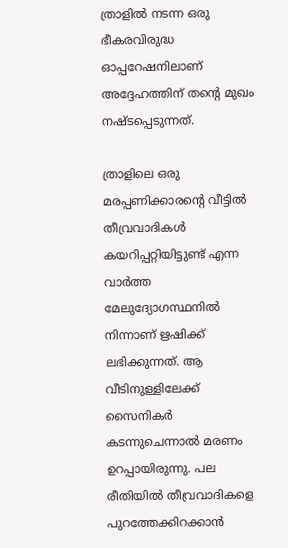ത്രാളില്‍ നടന്ന ഒരു ഭീകരവിരുദ്ധ ഓപ്പറേഷനിലാണ് അദ്ദേഹത്തിന് തന്റെ മുഖം നഷ്ടപ്പെടുന്നത്.

ത്രാളിലെ ഒരു മരപ്പണിക്കാരന്റെ വീട്ടില്‍ തീവ്രവാദികള്‍ കയറിപ്പറ്റിയിട്ടുണ്ട് എന്ന വാര്‍ത്ത മേലുദ്യോഗസ്ഥനില്‍ നിന്നാണ് ഋഷിക്ക് ലഭിക്കുന്നത്. ആ വീടിനുള്ളിലേക്ക് സൈനികര്‍ കടന്നുചെന്നാല്‍ മരണം ഉറപ്പായിരുന്നു. പല രീതിയില്‍ തീവ്രവാദികളെ പുറത്തേക്കിറക്കാന്‍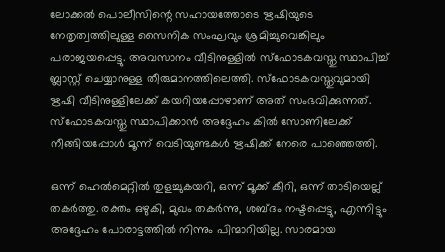ലോക്കല്‍ പൊലീസിന്റെ സഹായത്തോടെ ഋഷിയുടെ നേതൃത്വത്തിലുള്ള സൈനിക സംഘവും ശ്രമിച്ചുവെങ്കിലും പരാജയപ്പെട്ടു. അവസാനം വീടിനുള്ളില്‍ സ്‌ഫോടകവസ്തു സ്ഥാപിച്ച് ബ്ലാസ്റ്റ് ചെയ്യാനുള്ള തീരുമാനത്തിലെത്തി. സ്‌ഫോടകവസ്തുവുമായി ഋഷി വീടിനുള്ളിലേക്ക് കയറിയപ്പോഴാണ് അത് സംഭവിക്കുന്നത്. സ്‌ഫോടകവസ്തു സ്ഥാപിക്കാന്‍ അദ്ദേഹം കില്‍ സോണിലേക്ക് നീങ്ങിയപ്പോള്‍ മൂന്ന് വെടിയുണ്ടകള്‍ ഋഷിക്ക് നേരെ പാഞ്ഞെത്തി.

ഒന്ന് ഹെല്‍മെറ്റില്‍ തുളച്ചുകയറി, ഒന്ന് മൂക്ക് കീറി, ഒന്ന് താടിയെല്ല് തകര്‍ത്തു. രക്തം ഒഴുകി, മുഖം തകര്‍ന്നു, ശബ്ദം നഷ്ടപ്പെട്ടു, എന്നിട്ടും അദ്ദേഹം പോരാട്ടത്തില്‍ നിന്നും പിന്മാറിയില്ല. സാരമായ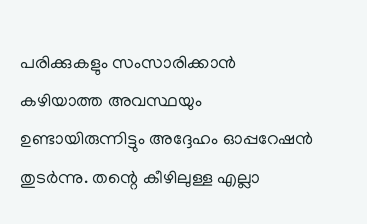പരിക്കുകളും സംസാരിക്കാന്‍ കഴിയാത്ത അവസ്ഥയും ഉണ്ടായിരുന്നിട്ടും അദ്ദേഹം ഓപ്പറേഷന്‍ തുടര്‍ന്നു. തന്റെ കീഴിലുള്ള എല്ലാ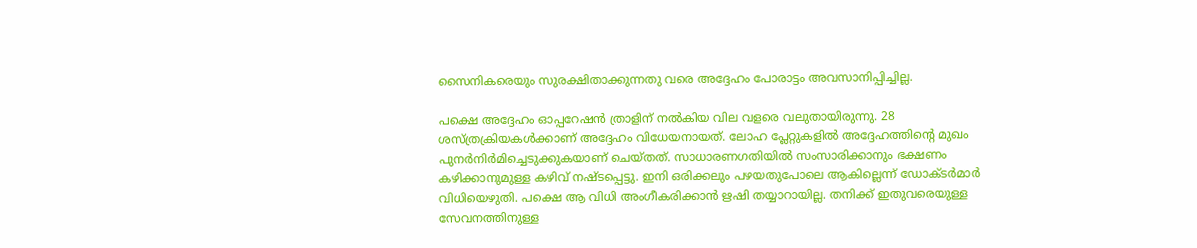സൈനികരെയും സുരക്ഷിതാക്കുന്നതു വരെ അദ്ദേഹം പോരാട്ടം അവസാനിപ്പിച്ചില്ല.

പക്ഷെ അദ്ദേഹം ഓപ്പറേഷന്‍ ത്രാളിന് നല്‍കിയ വില വളരെ വലുതായിരുന്നു. 28 ശസ്ത്രക്രിയകള്‍ക്കാണ് അദ്ദേഹം വിധേയനായത്. ലോഹ പ്ലേറ്റുകളില്‍ അദ്ദേഹത്തിന്റെ മുഖം പുനര്‍നിര്‍മിച്ചെടുക്കുകയാണ് ചെയ്തത്. സാധാരണഗതിയില്‍ സംസാരിക്കാനും ഭക്ഷണം കഴിക്കാനുമുള്ള കഴിവ് നഷ്ടപ്പെട്ടു. ഇനി ഒരിക്കലും പഴയതുപോലെ ആകില്ലെന്ന് ഡോക്ടര്‍മാര്‍ വിധിയെഴുതി. പക്ഷെ ആ വിധി അംഗീകരിക്കാന്‍ ഋഷി തയ്യാറായില്ല. തനിക്ക് ഇതുവരെയുള്ള സേവനത്തിനുള്ള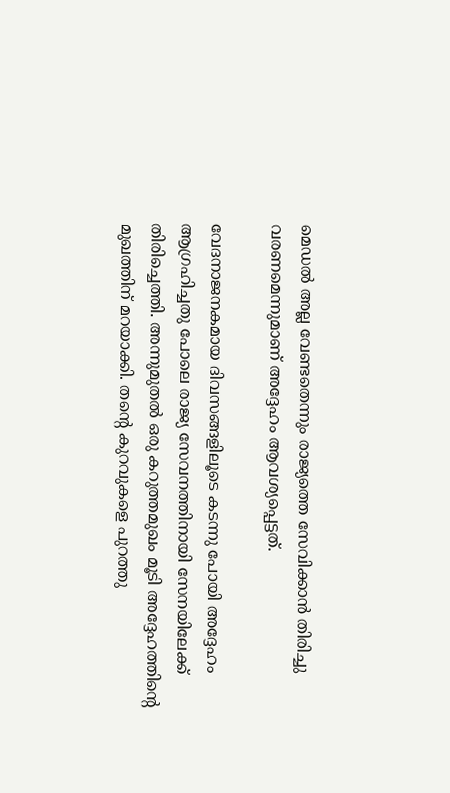മെഡല്‍ അല്ല വേണ്ടതെന്നും രാജ്യത്തെ സേവിക്കാന്‍ തിരിച്ചു വരണമെന്നുമാണ് അദ്ദേഹം ആവശ്യപ്പെട്ടത്.

വേദനാജനകമായ ദിവസങ്ങളിലൂടെ കടന്നു പോയി അദ്ദേഹം ആഗ്രഹിച്ചതു പോലെ രാജ്യ സേവനത്തിനായി സേനയിലേക്ക് തിരിച്ചെത്തി. അന്നുമുതല്‍ ഒരു കറുത്തമുഖം മൂടി അദ്ദേഹത്തിന്റെ മുഖത്തിന് മറയാക്കി. തന്റെ കുറവുകളെ പുറത്തു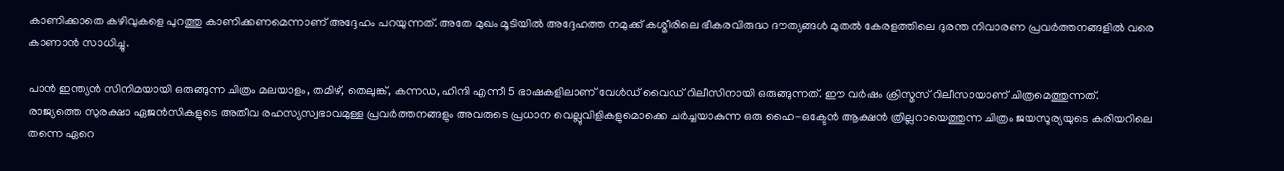കാണിക്കാതെ കഴിവുകളെ പുറത്തു കാണിക്കണമെന്നാണ് അദ്ദേഹം പറയുന്നത്. അതേ മുഖം മൂടിയില്‍ അദ്ദേഹത്ത നമുക്ക് കശ്മീരിലെ ഭീകരവിരുദ്ധ ദൗത്യങ്ങള്‍ മുതല്‍ കേരളത്തിലെ ദുരന്ത നിവാരണ പ്രവര്‍ത്തനങ്ങളില്‍ വരെ കാണാന്‍ സാധിച്ചു.

പാന്‍ ഇന്ത്യന്‍ സിനിമയായി ഒരുങ്ങുന്ന ചിത്രം മലയാളം, തമിഴ്, തെലുങ്ക്, കന്നഡ, ഹിന്ദി എന്നീ 5 ഭാഷകളിലാണ് വേള്‍ഡ് വൈഡ് റിലീസിനായി ഒരുങ്ങുന്നത്. ഈ വര്‍ഷം ക്രിസ്മസ് റിലീസായാണ് ചിത്രമെത്തുന്നത്. രാജ്യത്തെ സുരക്ഷാ ഏജന്‍സികളുടെ അതീവ രഹസ്യസ്വഭാവമുള്ള പ്രവര്‍ത്തനങ്ങളും അവരുടെ പ്രധാന വെല്ലുവിളികളുമൊക്കെ ചര്‍ച്ചയാകുന്ന ഒരു ഹൈ-ഒക്ടേന്‍ ആക്ഷന്‍ ത്രില്ലറായെത്തുന്ന ചിത്രം ജയസൂര്യയുടെ കരിയറിലെ തന്നെ ഏറെ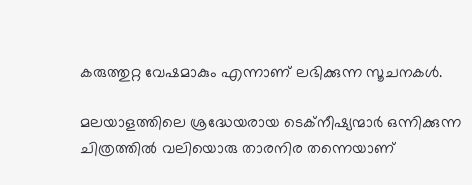കരുത്തുറ്റ വേഷമാകും എന്നാണ് ലഭിക്കുന്ന സൂചനകള്‍.

മലയാളത്തിലെ ശ്രദ്ധേയരായ ടെക്‌നീഷ്യന്മാര്‍ ഒന്നിക്കുന്ന ചിത്രത്തില്‍ വലിയൊരു താരനിര തന്നെയാണ്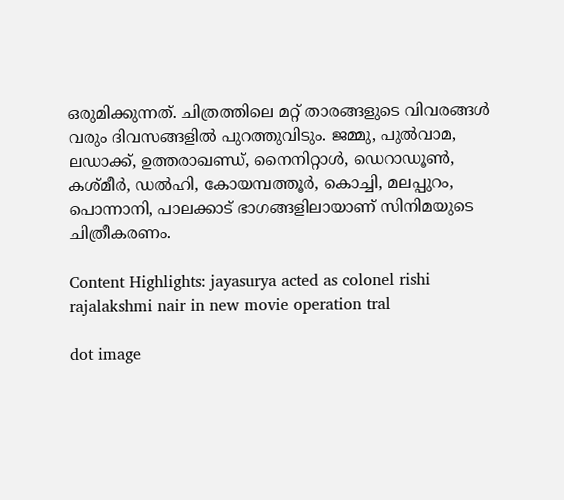ഒരുമിക്കുന്നത്. ചിത്രത്തിലെ മറ്റ് താരങ്ങളുടെ വിവരങ്ങള്‍ വരും ദിവസങ്ങളില്‍ പുറത്തുവിടും. ജമ്മു, പുല്‍വാമ, ലഡാക്ക്, ഉത്തരാഖണ്ഡ്, നൈനിറ്റാള്‍, ഡെറാഡൂണ്‍, കശ്മീര്‍, ഡല്‍ഹി, കോയമ്പത്തൂര്‍, കൊച്ചി, മലപ്പുറം, പൊന്നാനി, പാലക്കാട് ഭാഗങ്ങളിലായാണ് സിനിമയുടെ ചിത്രീകരണം.

Content Highlights: jayasurya acted as colonel rishi rajalakshmi nair in new movie operation tral

dot image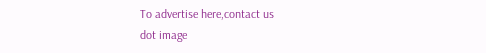To advertise here,contact us
dot image